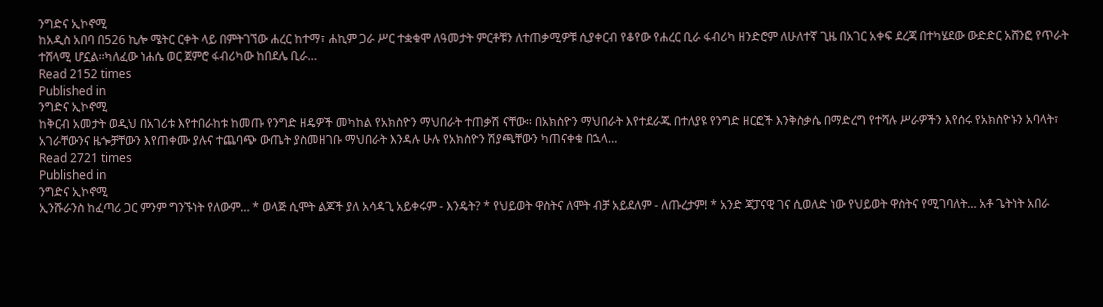ንግድና ኢኮኖሚ
ከአዲስ አበባ በ526 ኪሎ ሜትር ርቀት ላይ በምትገኘው ሐረር ከተማ፣ ሐኪም ጋራ ሥር ተቋቁሞ ለዓመታት ምርቶቹን ለተጠቃሚዎቹ ሲያቀርብ የቆየው የሐረር ቢራ ፋብሪካ ዘንድሮም ለሁለተኛ ጊዜ በአገር አቀፍ ደረጃ በተካሄደው ውድድር አሸንፎ የጥራት ተሸላሚ ሆኗል፡፡ካለፈው ነሐሴ ወር ጀምሮ ፋብሪካው ከበደሌ ቢራ…
Read 2152 times
Published in
ንግድና ኢኮኖሚ
ከቅርብ አመታት ወዲህ በአገሪቱ እየተበራከቱ ከመጡ የንግድ ዘዴዎች መካከል የአክስዮን ማህበራት ተጠቃሽ ናቸው፡፡ በአክስዮን ማህበራት እየተደራጁ በተለያዩ የንግድ ዘርፎች እንቅስቃሴ በማድረግ የተሻሉ ሥራዎችን እየሰሩ የአክስዮኑን አባላት፣ አገራቸውንና ዜጐቻቸውን እየጠቀሙ ያሉና ተጨባጭ ውጤት ያስመዘገቡ ማህበራት እንዳሉ ሁሉ የአክስዮን ሽያጫቸውን ካጠናቀቁ በኋላ…
Read 2721 times
Published in
ንግድና ኢኮኖሚ
ኢንሹራንስ ከፈጣሪ ጋር ምንም ግንኙነት የለውም… * ወላጅ ሲሞት ልጆች ያለ አሳዳጊ አይቀሩም - እንዴት? * የህይወት ዋስትና ለሞት ብቻ አይደለም - ለጡረታም! * አንድ ጃፓናዊ ገና ሲወለድ ነው የህይወት ዋስትና የሚገባለት… አቶ ጌትነት አበራ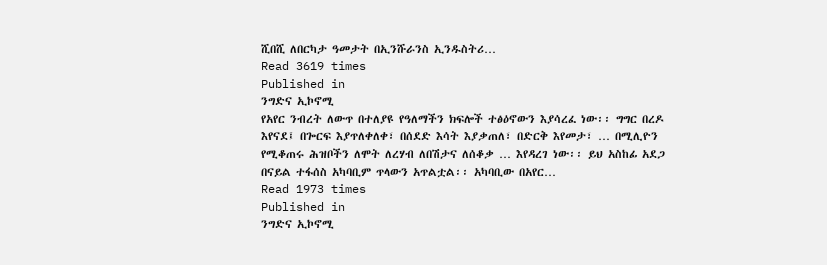ሺበሺ ለበርካታ ዓመታት በኢንሹራንስ ኢንዱስትሪ…
Read 3619 times
Published in
ንግድና ኢኮኖሚ
የአየር ንብረት ለውጥ በተለያዩ የዓለማችን ክፍሎች ተፅዕኖውን እያሳረፈ ነው፡፡ ግግር በረዶ እየናደ፤ በጐርፍ እያጥለቀለቀ፣ በሰደድ እሳት እያቃጠለ፣ በድርቅ እየመታ፣ … በሚሊዮን የሚቆጠሩ ሕዝቦችን ለሞት ለረሃብ ለበሽታና ለሰቆቃ … እየዳረገ ነው፡፡ ይህ አስከፊ አደጋ በናይል ተፋሰስ አካባቢም ጥላውን አጥልቷል፡፡ አካባቢው በአየር…
Read 1973 times
Published in
ንግድና ኢኮኖሚ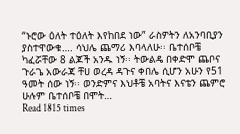“ኑሮው ዕለት ተዕለት እየከበደ ነው” ራስዎትን ለአንባቢያን ያስተዋውቁ…. ሳህሌ ጨማሪ እባላለሁ፡፡ ቤተሰቦቼ ካፈሯቸው 8 ልጆች አንዱ ነኝ፡፡ ትውልዴ በቀድሞ ጨቦና ጉራጌ አውራጃ ቸሀ ወረዳ ዳጉና ቀበሌ ሲሆን አሁን የ51 ዓመት ሰው ነኝ፡፡ ወንድምና እህቶቼ አባትና እናቴን ጨምሮ ሁሉም ቤተሰቦቼ በሞት…
Read 1815 times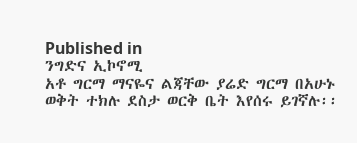Published in
ንግድና ኢኮኖሚ
አቶ ግርማ ማናዬና ልጃቸው ያሬድ ግርማ በአሁኑ ወቅት ተክሉ ደስታ ወርቅ ቤት እየሰሩ ይገኛሉ፡፡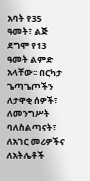አባት የ35 ዓመት፣ ልጅ ደግሞ የ13 ዓመት ልምድ አላቸው፡፡ በርካታ ጌጣጌጦችን ለታዋቂ ሰዎች፣ ለመንግሥት ባለስልጣናት፣ ለአገር መሪዎችና ለአትሌቶች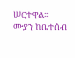ሠርተዋል፡፡ ሙያን ከቤተሰብ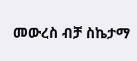መውረስ ብቻ ስኬታማ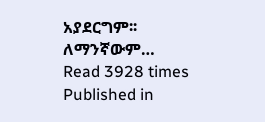አያደርግም፡፡ ለማንኛውም…
Read 3928 times
Published in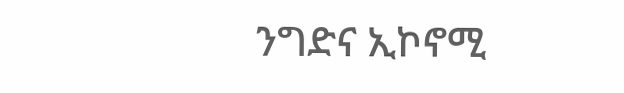ንግድና ኢኮኖሚ